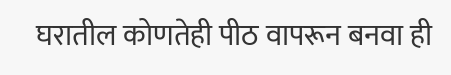घरातील कोणतेही पीठ वापरून बनवा ही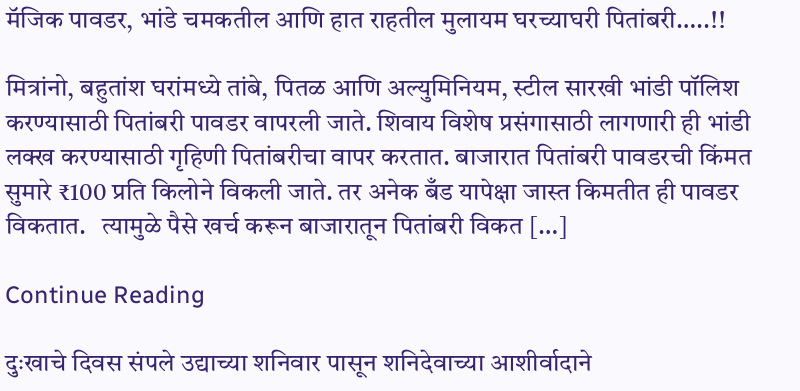मॅजिक पावडर, भांडे चमकतील आणि हात राहतील मुलायम घरच्याघरी पितांबरी…..!!

मित्रांनो, बहुतांश घरांमध्ये तांबे, पितळ आणि अल्युमिनियम, स्टील सारखी भांडी पॉलिश करण्यासाठी पितांबरी पावडर वापरली जाते. शिवाय विशेष प्रसंगासाठी लागणारी ही भांडी लक्ख करण्यासाठी गृहिणी पितांबरीचा वापर करतात. बाजारात पितांबरी पावडरची किंमत सुमारे ₹100 प्रति किलोने विकली जाते. तर अनेक बँड यापेक्षा जास्त किमतीत ही पावडर विकतात.   त्यामुळे पैसे खर्च करून बाजारातून पितांबरी विकत […]

Continue Reading

दुःखाचे दिवस संपले उद्याच्या शनिवार पासून शनिदेवाच्या आशीर्वादाने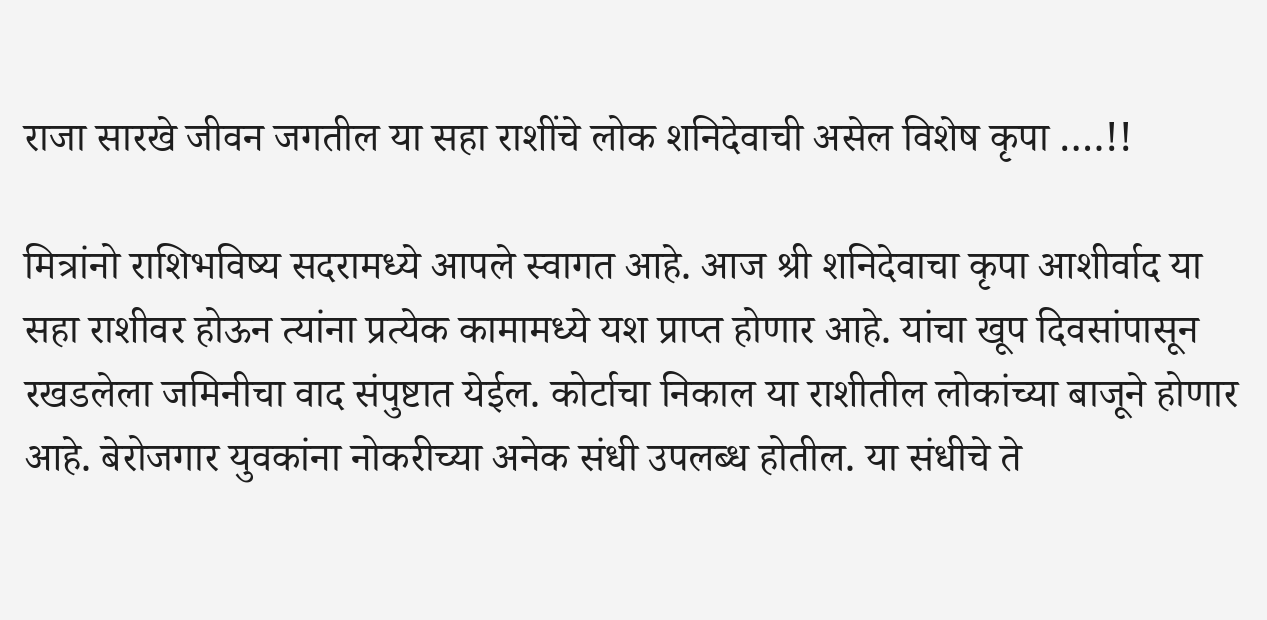राजा सारखे जीवन जगतील या सहा राशींचे लोक शनिदेवाची असेल विशेष कृपा ….!!

मित्रांनो राशिभविष्य सदरामध्ये आपले स्वागत आहे. आज श्री शनिदेवाचा कृपा आशीर्वाद या सहा राशीवर होऊन त्यांना प्रत्येक कामामध्ये यश प्राप्त होणार आहे. यांचा खूप दिवसांपासून रखडलेला जमिनीचा वाद संपुष्टात येईल. कोर्टाचा निकाल या राशीतील लोकांच्या बाजूने होणार आहे. बेरोजगार युवकांना नोकरीच्या अनेक संधी उपलब्ध होतील. या संधीचे ते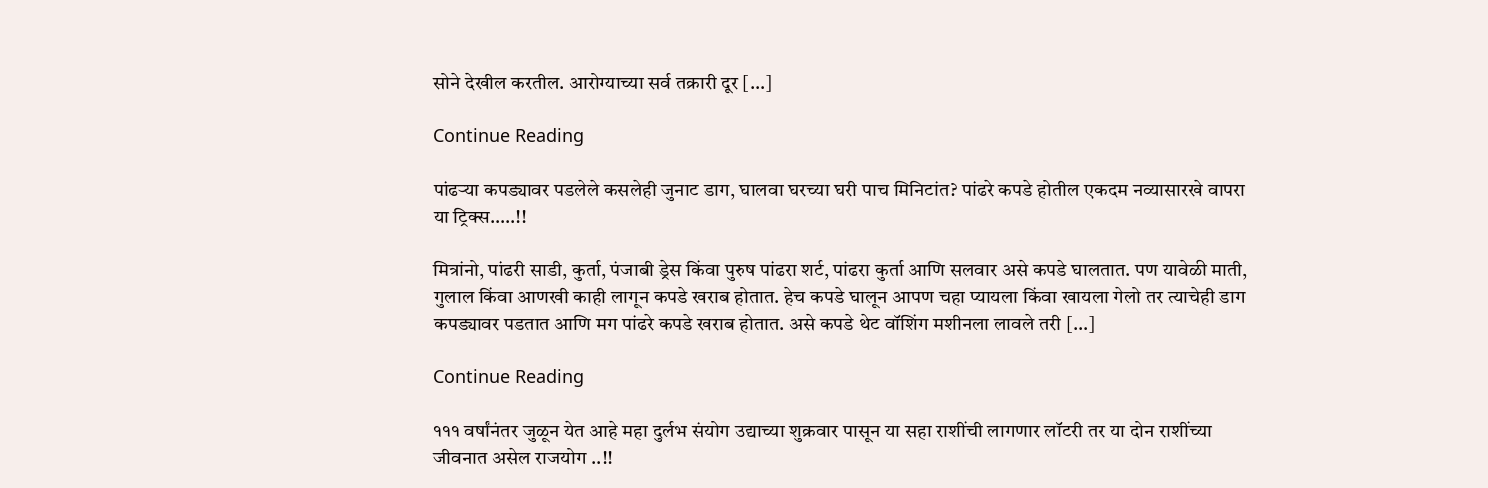सोने देखील करतील. आरोग्याच्या सर्व तक्रारी दूर […]

Continue Reading

पांढऱ्या कपड्यावर पडलेले कसलेही जुनाट डाग, घालवा घरच्या घरी पाच मिनिटांत? पांढरे कपडे होतील एकदम नव्यासारखे वापरा या ट्रिक्स…..!!

मित्रांनो, पांढरी साडी, कुर्ता, पंजाबी ड्रेस किंवा पुरुष पांढरा शर्ट, पांढरा कुर्ता आणि सलवार असे कपडे घालतात. पण यावेळी माती, गुलाल किंवा आणखी काही लागून कपडे खराब होतात. हेच कपडे घालून आपण चहा प्यायला किंवा खायला गेलो तर त्याचेही डाग कपड्यावर पडतात आणि मग पांढरे कपडे खराब होतात. असे कपडे थेट वॉशिंग मशीनला लावले तरी […]

Continue Reading

१११ वर्षांनंतर जुळून येत आहे महा दुर्लभ संयोग उद्याच्या शुक्रवार पासून या सहा राशींची लागणार लॉटरी तर या दोन राशींच्या जीवनात असेल राजयोग ..!!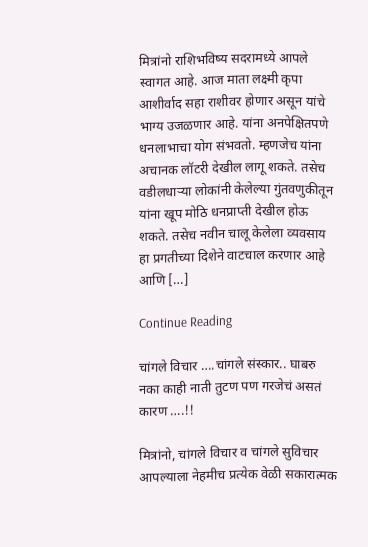मित्रांनो राशिभविष्य सदरामध्ये आपले स्वागत आहे. आज माता लक्ष्मी कृपा आशीर्वाद सहा राशीवर होणार असून यांचे भाग्य उजळणार आहे. यांना अनपेक्षितपणे धनलाभाचा योग संभवतो. म्हणजेच यांना अचानक लॉटरी देखील लागू शकते. तसेच वडीलधाऱ्या लोकांनी केलेल्या गुंतवणुकीतून यांना खूप मोठि धनप्राप्ती देखील होऊ शकते. तसेच नवीन चालू केलेला व्यवसाय हा प्रगतीच्या दिशेने वाटचाल करणार आहे आणि […]

Continue Reading

चांगले विचार ….चांगले संस्कार.. घाबरु नका काही नाती तुटण पण गरजेचं असतं कारण ….!!

मित्रांनो, चांगले विचार व चांगले सुविचार आपल्याला नेहमीच प्रत्येक वेळी सकारात्मक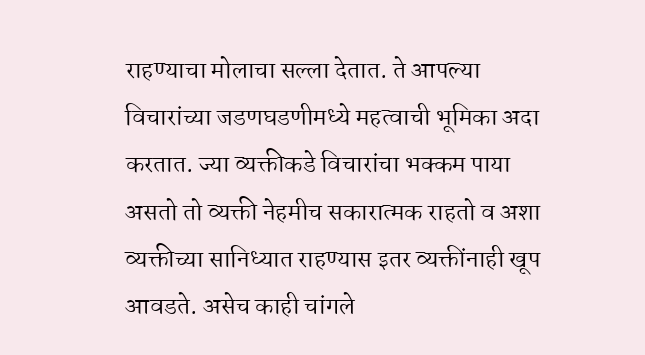राहण्याचा मोलाचा सल्ला देतात. ते आपल्या विचारांच्या जडणघडणीमध्ये महत्वाची भूमिका अदा करतात. ज्या व्यक्तीकडे विचारांचा भक्कम पाया असतो तो व्यक्ती नेहमीच सकारात्मक राहतो व अशा व्यक्तीच्या सानिध्यात राहण्यास इतर व्यक्तींनाही खूप आवडते. असेच काही चांगले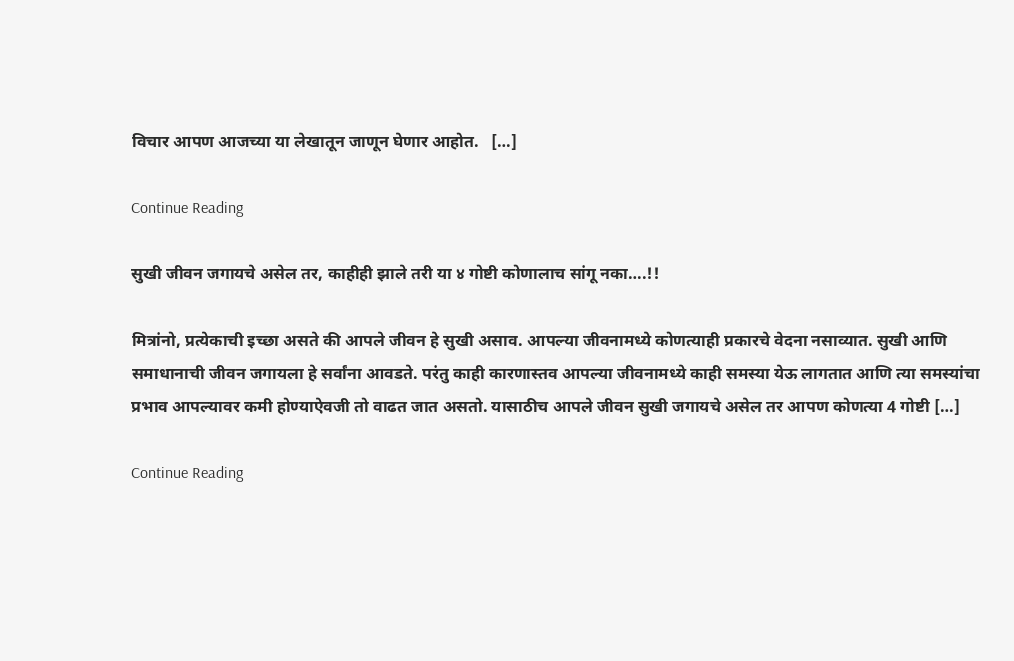विचार आपण आजच्या या लेखातून जाणून घेणार आहोत.   […]

Continue Reading

सुखी जीवन जगायचे असेल तर, काहीही झाले तरी या ४ गोष्टी कोणालाच सांगू नका….!!

मित्रांनो, प्रत्येकाची इच्छा असते की आपले जीवन हे सुखी असाव. आपल्या जीवनामध्ये कोणत्याही प्रकारचे वेदना नसाव्यात. सुखी आणि समाधानाची जीवन जगायला हे सर्वांना आवडते. परंतु काही कारणास्तव आपल्या जीवनामध्ये काही समस्या येऊ लागतात आणि त्या समस्यांचा प्रभाव आपल्यावर कमी होण्याऐवजी तो वाढत जात असतो. यासाठीच आपले जीवन सुखी जगायचे असेल तर आपण कोणत्या 4 गोष्टी […]

Continue Reading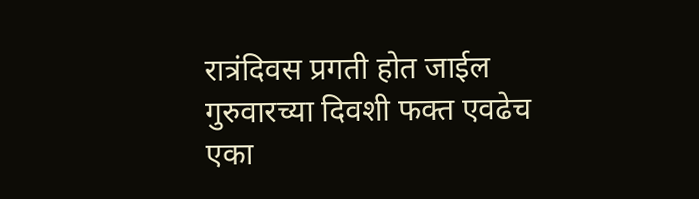रात्रंदिवस प्रगती होत जाईल गुरुवारच्या दिवशी फक्त एवढेच एका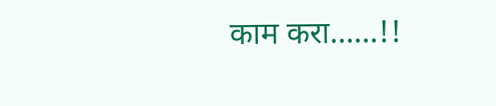काम करा……!!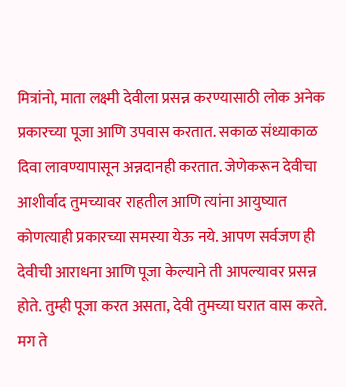मित्रांनो, माता लक्ष्मी देवीला प्रसन्न करण्यासाठी लोक अनेक प्रकारच्या पूजा आणि उपवास करतात. सकाळ संध्याकाळ दिवा लावण्यापासून अन्नदानही करतात. जेणेकरून देवीचा आशीर्वाद तुमच्यावर राहतील आणि त्यांना आयुष्यात कोणत्याही प्रकारच्या समस्या येऊ नये. आपण सर्वजण ही देवीची आराधना आणि पूजा केल्याने ती आपल्यावर प्रसन्न होते. तुम्ही पूजा करत असता, देवी तुमच्या घरात वास करते. मग ते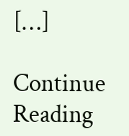[…]

Continue Reading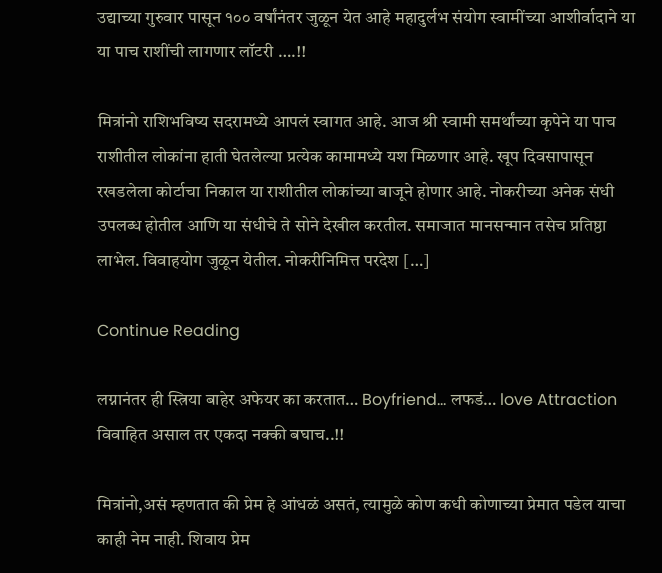उद्याच्या गुरुवार पासून १०० वर्षांनंतर जुळून येत आहे महादुर्लभ संयोग स्वामींच्या आशीर्वादाने या या पाच राशींची लागणार लॉटरी ….!!

मित्रांनो राशिभविष्य सदरामध्ये आपलं स्वागत आहे. आज श्री स्वामी समर्थांच्या कृपेने या पाच राशीतील लोकांना हाती घेतलेल्या प्रत्येक कामामध्ये यश मिळणार आहे. खूप दिवसापासून रखडलेला कोर्टाचा निकाल या राशीतील लोकांच्या बाजूने होणार आहे. नोकरीच्या अनेक संधी उपलब्ध होतील आणि या संधीचे ते सोने देखील करतील. समाजात मानसन्मान तसेच प्रतिष्ठा लाभेल. विवाहयोग जुळून येतील. नोकरीनिमित्त परदेश […]

Continue Reading

लग्नानंतर ही स्त्रिया बाहेर अफेयर का करतात… Boyfriend… लफडं… love Attraction विवाहित असाल तर एकदा नक्की बघाच..!!

मित्रांनो,असं म्हणतात की प्रेम हे आंधळं असतं, त्यामुळे कोण कधी कोणाच्या प्रेमात पडेल याचा काही नेम नाही. शिवाय प्रेम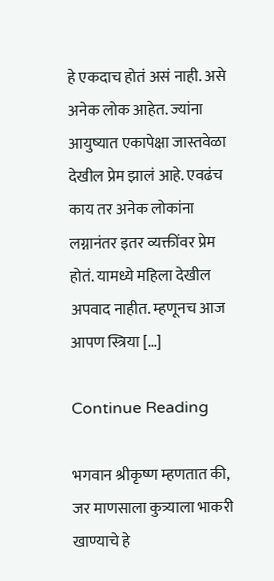हे एकदाच होतं असं नाही. असे अनेक लोक आहेत. ज्यांना आयुष्यात एकापेक्षा जास्तवेळा देखील प्रेम झालं आहे. एवढंच काय तर अनेक लोकांना लग्नानंतर इतर व्यक्तींवर प्रेम होतं. यामध्ये महिला देखील अपवाद नाहीत. म्हणूनच आज आपण स्त्रिया […]

Continue Reading

भगवान श्रीकृष्ण म्हणतात की, जर माणसाला कुत्र्याला भाकरी खाण्याचे हे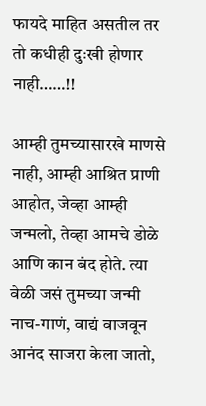फायदे माहित असतील तर तो कधीही दुःखी होणार नाही……!!

आम्ही तुमच्यासारखे माणसे नाही, आम्ही आश्रित प्राणी आहोत, जेव्हा आम्ही जन्मलो, तेव्हा आमचे डोळे आणि कान बंद होते. त्या वेळी जसं तुमच्या जन्मी नाच-गाणं, वाद्यं वाजवून आनंद साजरा केला जातो,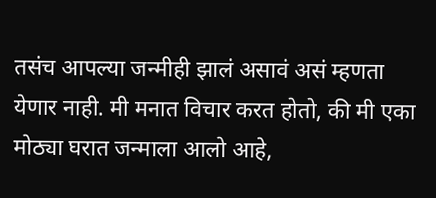तसंच आपल्या जन्मीही झालं असावं असं म्हणता येणार नाही. मी मनात विचार करत होतो, की मी एका मोठ्या घरात जन्माला आलो आहे,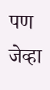पण जेव्हा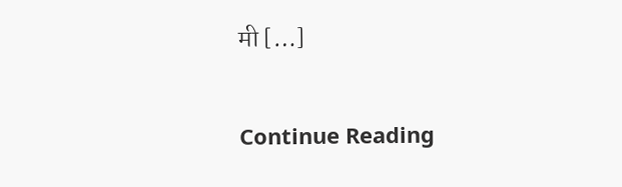मी […]

Continue Reading